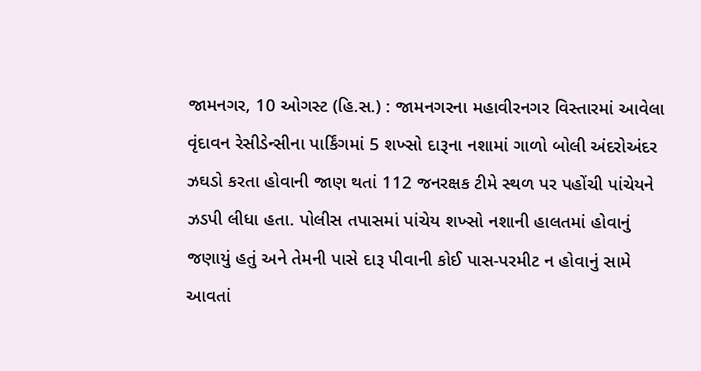જામનગર, 10 ઓગસ્ટ (હિ.સ.) : જામનગરના મહાવીરનગર વિસ્તારમાં આવેલા વૃંદાવન રેસીડેન્સીના પાર્કિંગમાં 5 શખ્સો દારૂના નશામાં ગાળો બોલી અંદરોઅંદર ઝઘડો કરતા હોવાની જાણ થતાં 112 જનરક્ષક ટીમે સ્થળ પર પહોંચી પાંચેયને ઝડપી લીધા હતા. પોલીસ તપાસમાં પાંચેય શખ્સો નશાની હાલતમાં હોવાનું જણાયું હતું અને તેમની પાસે દારૂ પીવાની કોઈ પાસ-પરમીટ ન હોવાનું સામે આવતાં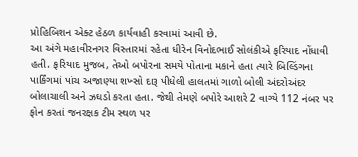પ્રોહિબિશન એક્ટ હેઠળ કાર્યવાહી કરવામાં આવી છે.
આ અંગે મહાવીરનગર વિસ્તારમાં રહેતા ધીરેન વિનોદભાઈ સોલંકીએ ફરિયાદ નોંધાવી હતી. ફરિયાદ મુજબ, તેઓ બપોરના સમયે પોતાના મકાને હતા ત્યારે બિલ્ડિંગના પાર્કિંગમાં પાંચ અજાણ્યા શખ્સો દારૂ પીધેલી હાલતમાં ગાળો બોલી અંદરોઅંદર બોલાચાલી અને ઝઘડો કરતા હતા. જેથી તેમણે બપોરે આશરે 2 વાગ્યે 112 નંબર પર ફોન કરતાં જનરક્ષક ટીમ સ્થળ પર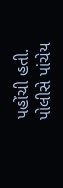પહોંચી હતી.
પોલીસે પાંચેય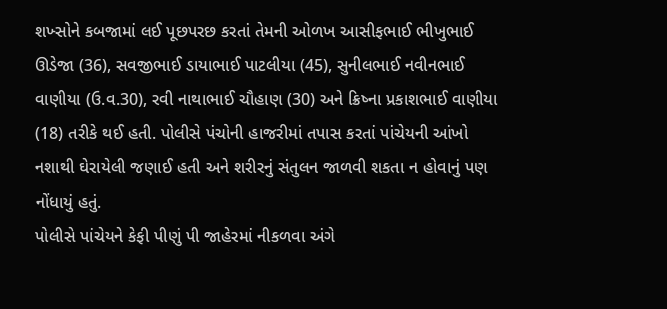શખ્સોને કબજામાં લઈ પૂછપરછ કરતાં તેમની ઓળખ આસીફભાઈ ભીખુભાઈ ઊડેજા (36), સવજીભાઈ ડાયાભાઈ પાટલીયા (45), સુનીલભાઈ નવીનભાઈ વાણીયા (ઉ.વ.30), રવી નાથાભાઈ ચૌહાણ (30) અને ક્રિષ્ના પ્રકાશભાઈ વાણીયા (18) તરીકે થઈ હતી. પોલીસે પંચોની હાજરીમાં તપાસ કરતાં પાંચેયની આંખો નશાથી ઘેરાયેલી જણાઈ હતી અને શરીરનું સંતુલન જાળવી શકતા ન હોવાનું પણ નોંધાયું હતું.
પોલીસે પાંચેયને કેફી પીણું પી જાહેરમાં નીકળવા અંગે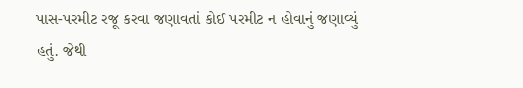પાસ-પરમીટ રજૂ કરવા જણાવતાં કોઈ પરમીટ ન હોવાનું જણાવ્યું હતું. જેથી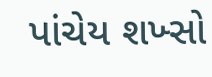પાંચેય શખ્સો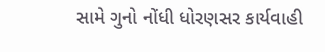સામે ગુનો નોંધી ધોરણસર કાર્યવાહી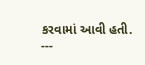કરવામાં આવી હતી.
---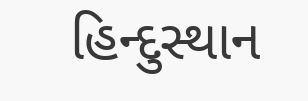હિન્દુસ્થાન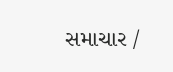સમાચાર /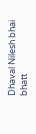Dhaval Nilesh bhai bhatt